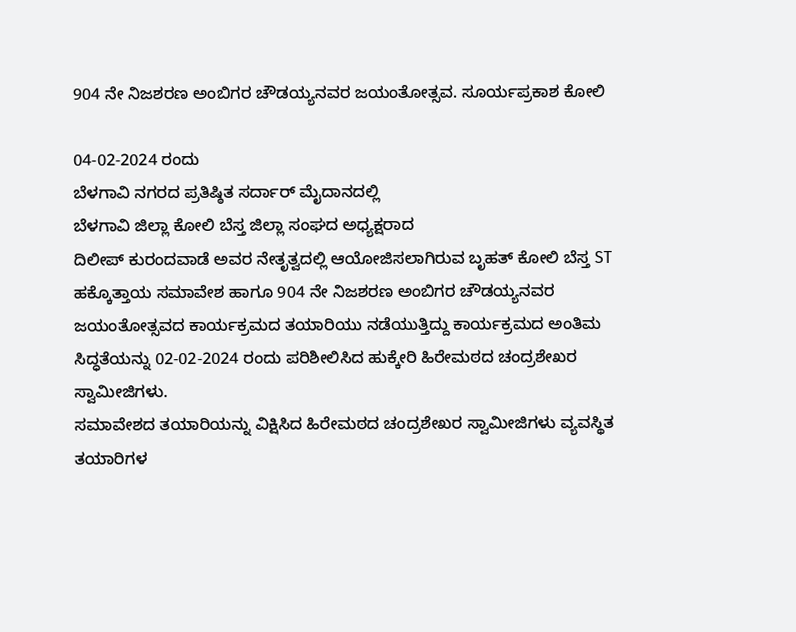904 ನೇ ನಿಜಶರಣ ಅಂಬಿಗರ ಚೌಡಯ್ಯನವರ ಜಯಂತೋತ್ಸವ. ಸೂರ್ಯಪ್ರಕಾಶ ಕೋಲಿ

04-02-2024 ರಂದು
ಬೆಳಗಾವಿ ನಗರದ ಪ್ರತಿಷ್ಠಿತ ಸರ್ದಾರ್ ಮೈದಾನದಲ್ಲಿ
ಬೆಳಗಾವಿ ಜಿಲ್ಲಾ ಕೋಲಿ ಬೆಸ್ತ ಜಿಲ್ಲಾ ಸಂಘದ ಅಧ್ಯಕ್ಷರಾದ
ದಿಲೀಪ್ ಕುರಂದವಾಡೆ ಅವರ ನೇತೃತ್ವದಲ್ಲಿ ಆಯೋಜಿಸಲಾಗಿರುವ ಬೃಹತ್ ಕೋಲಿ ಬೆಸ್ತ ST ಹಕ್ಕೊತ್ತಾಯ ಸಮಾವೇಶ ಹಾಗೂ 904 ನೇ ನಿಜಶರಣ ಅಂಬಿಗರ ಚೌಡಯ್ಯನವರ ಜಯಂತೋತ್ಸವದ ಕಾರ್ಯಕ್ರಮದ ತಯಾರಿಯು ನಡೆಯುತ್ತಿದ್ದು ಕಾರ್ಯಕ್ರಮದ ಅಂತಿಮ ಸಿದ್ಧತೆಯನ್ನು 02-02-2024 ರಂದು ಪರಿಶೀಲಿಸಿದ ಹುಕ್ಕೇರಿ ಹಿರೇಮಠದ ಚಂದ್ರಶೇಖರ ಸ್ವಾಮೀಜಿಗಳು.
ಸಮಾವೇಶದ ತಯಾರಿಯನ್ನು ವಿಕ್ಷಿಸಿದ ಹಿರೇಮಠದ ಚಂದ್ರಶೇಖರ ಸ್ವಾಮೀಜಿಗಳು ವ್ಯವಸ್ಥಿತ ತಯಾರಿಗಳ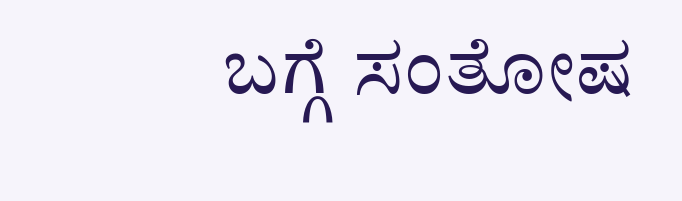ಬಗ್ಗೆ ಸಂತೋಷ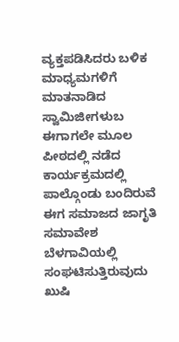ವ್ಯಕ್ತಪಡಿಸಿದರು ಬಳಿಕ ಮಾಧ್ಯಮಗಳಿಗೆ
ಮಾತನಾಡಿದ ಸ್ವಾಮಿಜೀಗಳುಬ
ಈಗಾಗಲೇ ಮೂಲ ಪೀಠದಲ್ಲಿ ನಡೆದ ಕಾರ್ಯಕ್ರಮದಲ್ಲಿ ಪಾಲ್ಗೊಂಡು ಬಂದಿರುವೆ
ಈಗ ಸಮಾಜದ ಜಾಗೃತಿ ಸಮಾವೇಶ ಬೆಳಗಾವಿಯಲ್ಲಿ ಸಂಘಟಿಸುತ್ತಿರುವುದು ಖುಷಿ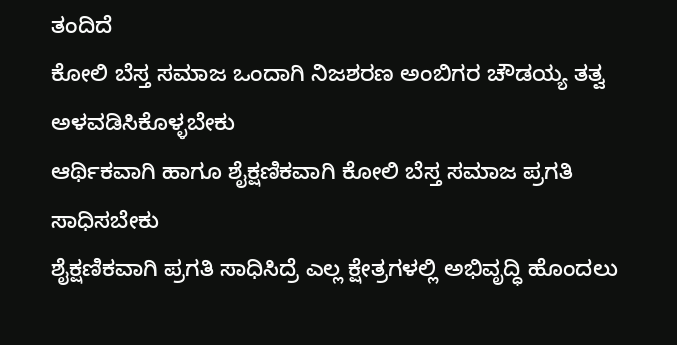ತಂದಿದೆ
ಕೋಲಿ ಬೆಸ್ತ ಸಮಾಜ ಒಂದಾಗಿ ನಿಜಶರಣ ಅಂಬಿಗರ ಚೌಡಯ್ಯ ತತ್ವ ಅಳವಡಿಸಿಕೊಳ್ಳಬೇಕು
ಆರ್ಥಿಕವಾಗಿ ಹಾಗೂ ಶೈಕ್ಷಣಿಕವಾಗಿ ಕೋಲಿ ಬೆಸ್ತ ಸಮಾಜ ಪ್ರಗತಿ ಸಾಧಿಸಬೇಕು
ಶೈಕ್ಷಣಿಕವಾಗಿ ಪ್ರಗತಿ ಸಾಧಿಸಿದ್ರೆ ಎಲ್ಲ ಕ್ಷೇತ್ರಗಳಲ್ಲಿ ಅಭಿವೃದ್ಧಿ ಹೊಂದಲು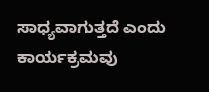ಸಾಧ್ಯವಾಗುತ್ತದೆ ಎಂದು ಕಾರ್ಯಕ್ರಮವು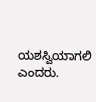ಯಶಸ್ವಿಯಾಗಲಿ ಎಂದರು.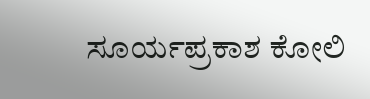ಸೂರ್ಯಪ್ರಕಾಶ ಕೋಲಿ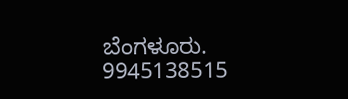ಬೆಂಗಳೂರು.
9945138515